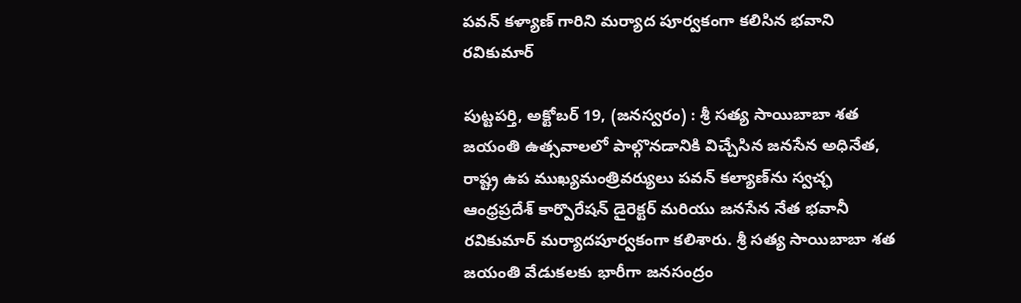పవన్ కళ్యాణ్ గారిని మర్యాద పూర్వకంగా కలిసిన భవాని రవికుమార్

పుట్టపర్తి, అక్టోబర్ 19, (జనస్వరం) : శ్రీ సత్య సాయిబాబా శత జయంతి ఉత్సవాలలో పాల్గొనడానికి విచ్చేసిన జనసేన అధినేత, రాష్ట్ర ఉప ముఖ్యమంత్రివర్యులు పవన్ కల్యాణ్‌ను స్వచ్ఛ ఆంధ్రప్రదేశ్ కార్పొరేషన్ డైరెక్టర్ మరియు జనసేన నేత భవానీ రవికుమార్ మర్యాదపూర్వకంగా కలిశారు. శ్రీ సత్య సాయిబాబా శత జయంతి వేడుకలకు భారీగా జనసంద్రం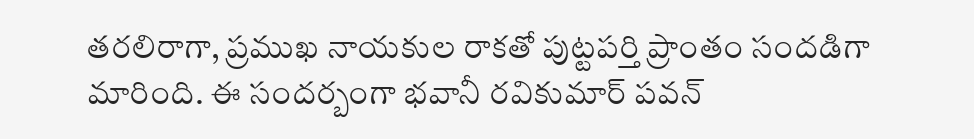తరలిరాగా, ప్రముఖ నాయకుల రాకతో పుట్టపర్తి ప్రాంతం సందడిగా మారింది. ఈ సందర్బంగా భవానీ రవికుమార్ పవన్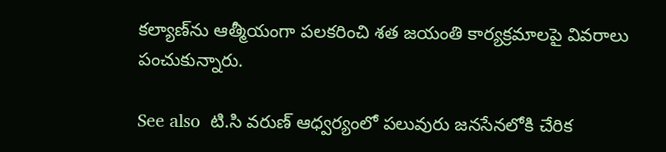కల్యాణ్‌ను ఆత్మీయంగా పలకరించి శత జయంతి కార్యక్రమాలపై వివరాలు పంచుకున్నారు.

See also  టి.సి వరుణ్ ఆధ్వర్యంలో పలువురు జనసేనలోకి చేరిక